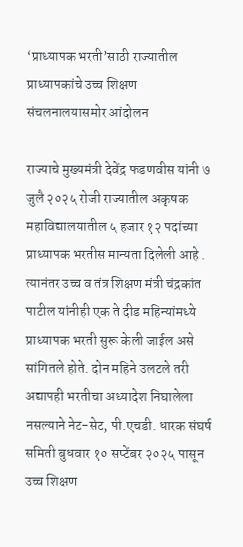‘प्राध्यापक भरती’साठी राज्यातील प्राध्यापकांचे उच्च शिक्षण संचलनालयासमोर आंदोलन

राज्याचे मुख्यमंत्री देवेंद्र फडणवीस यांनी ७ जुलै २०२५ रोजी राज्यातील अकृषक महाविद्यालयातील ५ हजार १२ पदांच्या प्राध्यापक भरतीस मान्यता दिलेली आहे . त्यानंतर उच्च व तंत्र शिक्षण मंत्री चंद्रकांत पाटील यांनीही एक ते दीड महिन्यांमध्ये प्राध्यापक भरती सुरू केली जाईल असे सांगितले होते. दोन महिने उलटले तरी अद्यापही भरतीचा अध्यादेश निघालेला नसल्याने नेट-सेट, पी.एचडी. धारक संघर्ष समिती बुधवार १० सप्टेंबर २०२५ पासून उच्च शिक्षण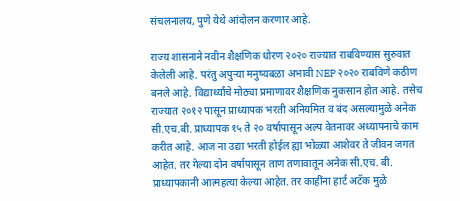संचलनालय, पुणे येथे आंदोलन करणार आहे.

राज्य शासनाने नवीन शैक्षणिक धोरण २०२० राज्यात राबविण्यास सुरुवात केलेली आहे. परंतु अपुऱ्या मनुष्यबळा अभावी NEP २०२० राबविणे कठीण बनले आहे. विद्यार्थ्यांचे मोठ्या प्रमाणावर शैक्षणिक नुकसान होत आहे. तसेच राज्यात २०१२ पासून प्राध्यापक भरती अनियमित व बंद असल्यामुळे अनेक सी.एच.बी. प्राध्यापक १५ ते २० वर्षापासून अल्प वेतनावर अध्यापनाचे काम करीत आहे. आज ना उद्या भरती होईल ह्या भोळ्या आशेवर ते जीवन जगत आहेत. तर गेल्या दोन वर्षापासून ताण तणावातून अनेक सी.एच. बी. प्राध्यापकानी आत्महत्या केल्या आहेत. तर काहींना हार्ट अटॅक मुळे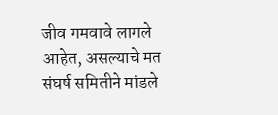जीव गमवावे लागले आहेत, असल्याचे मत संघर्ष समितीने मांडले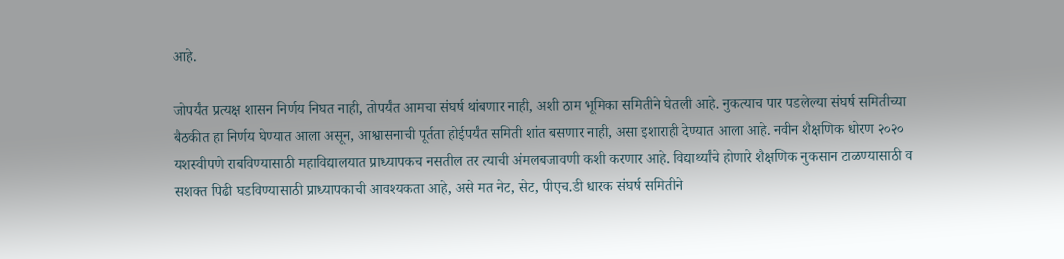आहे.

जोपर्यंत प्रत्यक्ष शासन निर्णय निघत नाही, तोपर्यंत आमचा संघर्ष थांबणार नाही, अशी ठाम भूमिका समितीने घेतली आहे. नुकत्याच पार पडलेल्या संघर्ष समितीच्या बैठकीत हा निर्णय घेण्यात आला असून, आश्वासनाची पूर्तता होईपर्यंत समिती शांत बसणार नाही, असा इशाराही देण्यात आला आहे. नवीन शैक्षणिक धोरण २०२० यशस्वीपणे राबविण्यासाठी महाविद्यालयात प्राध्यापकच नसतील तर त्याची अंमलबजावणी कशी करणार आहे. विद्यार्थ्यांचे होणारे शैक्षणिक नुकसान टाळण्यासाठी व सशक्त पिढी घडविण्यासाठी प्राध्यापकाची आवश्यकता आहे, असे मत नेट, सेट, पीएच.डी धारक संघर्ष समितीने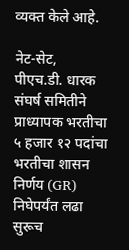व्यक्त केले आहे.

नेट-सेट, पीएच.डी. धारक संघर्ष समितीने प्राध्यापक भरतीचा ५ हजार १२ पदांचा भरतीचा शासन निर्णय (GR) निघेपर्यंत लढा सुरूच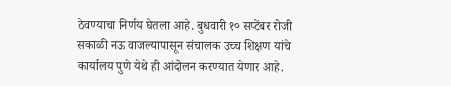ठेवण्याचा निर्णय घेतला आहे. बुधवारी १० सप्टेंबर रोजी सकाळी नऊ वाजल्यापासून संचालक उच्च शिक्षण यांचे कार्यालय पुणे येथे ही आंदोलन करण्यात येणार आहे.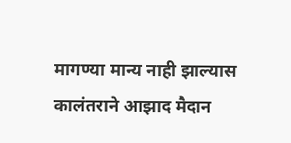मागण्या मान्य नाही झाल्यास कालंतराने आझाद मैदान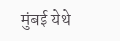मुंबई येथे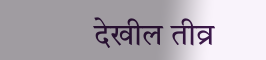देखील तीव्र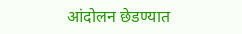आंदोलन छेडण्यात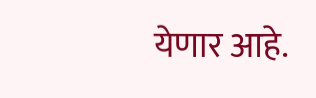येणार आहे.